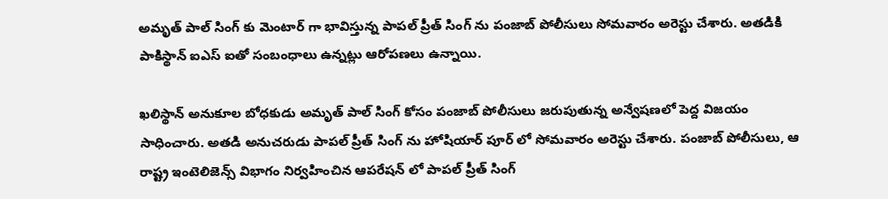అమృత్ పాల్ సింగ్ కు మెంటార్ గా భావిస్తున్న పాపల్ ప్రీత్ సింగ్ ను పంజాబ్ పోలీసులు సోమవారం అరెస్టు చేశారు. అతడికి పాకిస్థాన్ ఐఎస్ ఐతో సంబంధాలు ఉన్నట్లు ఆరోపణలు ఉన్నాయి.

ఖలిస్థాన్ అనుకూల బోధకుడు అమృత్ పాల్ సింగ్ కోసం పంజాబ్ పోలీసులు జరుపుతున్న అన్వేషణలో పెద్ద విజయం సాధించారు. అతడి అనుచరుడు పాపల్ ప్రీత్ సింగ్ ను హోషియార్ పూర్ లో సోమవారం అరెస్టు చేశారు. పంజాబ్ పోలీసులు, ఆ రాష్ట్ర ఇంటెలిజెన్స్ విభాగం నిర్వహించిన ఆపరేషన్ లో పాపల్ ప్రీత్ సింగ్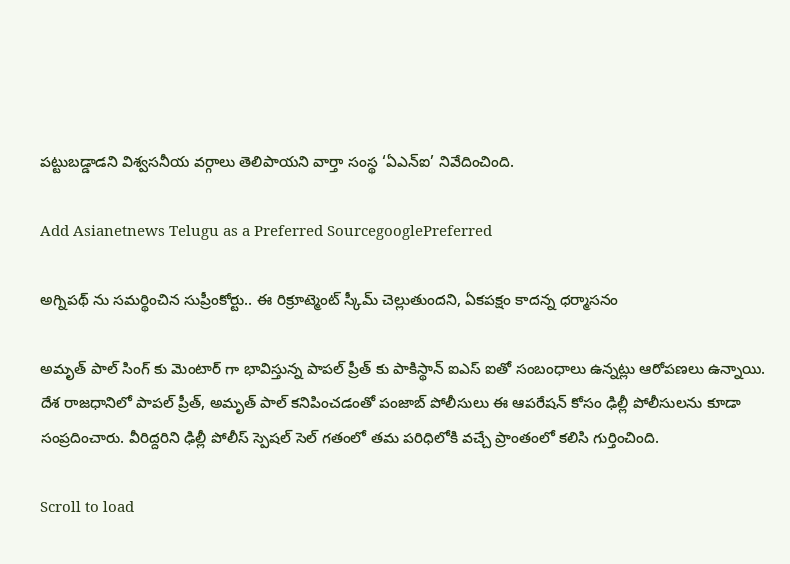పట్టుబడ్డాడని విశ్వసనీయ వర్గాలు తెలిపాయని వార్తా సంస్థ ‘ఏఎన్ఐ’ నివేదించింది.

Add Asianetnews Telugu as a Preferred SourcegooglePreferred

అగ్నిపథ్ ను సమర్థించిన సుప్రీంకోర్టు.. ఈ రిక్రూట్మెంట్ స్కీమ్ చెల్లుతుందని, ఏకపక్షం కాదన్న ధర్మాసనం

అమృత్ పాల్ సింగ్ కు మెంటార్ గా భావిస్తున్న పాపల్ ప్రీత్ కు పాకిస్థాన్ ఐఎస్ ఐతో సంబంధాలు ఉన్నట్లు ఆరోపణలు ఉన్నాయి. దేశ రాజధానిలో పాపల్ ప్రీత్, అమృత్ పాల్ కనిపించడంతో పంజాబ్ పోలీసులు ఈ ఆపరేషన్ కోసం ఢిల్లీ పోలీసులను కూడా సంప్రదించారు. వీరిద్దరిని ఢిల్లీ పోలీస్ స్పెషల్ సెల్ గతంలో తమ పరిధిలోకి వచ్చే ప్రాంతంలో కలిసి గుర్తించింది.

Scroll to load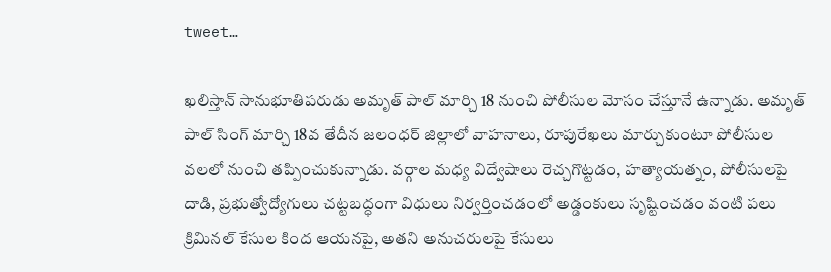tweet…

ఖలిస్తాన్ సానుభూతిపరుడు అమృత్ పాల్ మార్చి 18 నుంచి పోలీసుల మోసం చేస్తూనే ఉన్నాడు. అమృత్ పాల్ సింగ్ మార్చి 18వ తేదీన జలంధర్ జిల్లాలో వాహనాలు, రూపురేఖలు మార్చుకుంటూ పోలీసుల వలలో నుంచి తప్పించుకున్నాడు. వర్గాల మధ్య విద్వేషాలు రెచ్చగొట్టడం, హత్యాయత్నం, పోలీసులపై దాడి, ప్రభుత్వోద్యోగులు చట్టబద్ధంగా విధులు నిర్వర్తించడంలో అడ్డంకులు సృష్టించడం వంటి పలు క్రిమినల్ కేసుల కింద ఆయనపై, అతని అనుచరులపై కేసులు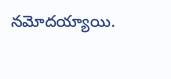నమోదయ్యాయి.